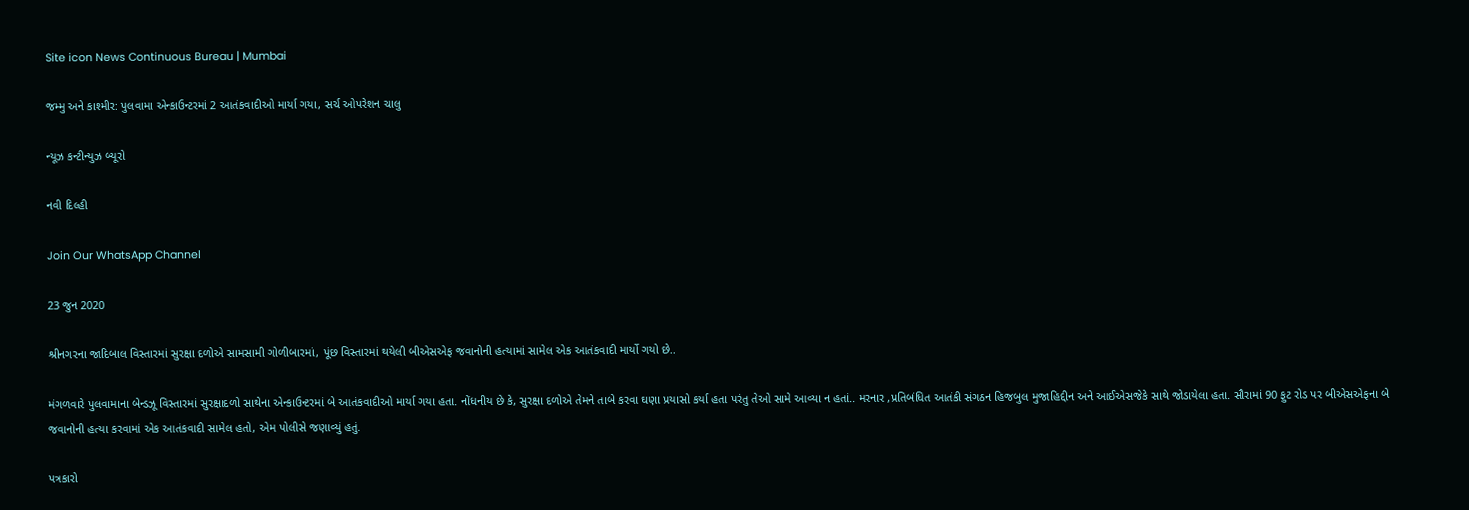Site icon News Continuous Bureau | Mumbai

જમ્મુ અને કાશ્મીર: પુલવામા એન્કાઉન્ટરમાં 2 આતંકવાદીઓ માર્યા ગયા, સર્ચ ઓપરેશન ચાલુ

ન્યૂઝ કન્ટીન્યુઝ બ્યૂરો

નવી દિલ્હી

Join Our WhatsApp Channel

23 જુન 2020

શ્રીનગરના જાદિબાલ વિસ્તારમાં સુરક્ષા દળોએ સામસામી ગોળીબારમાં, પૂંછ વિસ્તારમાં થયેલી બીએસએફ જવાનોની હત્યામાં સામેલ એક આતંકવાદી માર્યો ગયો છે..

મંગળવારે પુલવામાના બેન્ડઝૂ વિસ્તારમાં સુરક્ષાદળો સાથેના એન્કાઉન્ટરમાં બે આતંકવાદીઓ માર્યા ગયા હતા. નોંધનીય છે કે, સુરક્ષા દળોએ તેમને તાબે કરવા ઘણા પ્રયાસો કર્યા હતા પરંતુ તેઓ સામે આવ્યા ન હતાં.. મરનાર ,પ્રતિબંધિત આતંકી સંગઠન હિજબુલ મુજાહિદ્દીન અને આઈએસજેકે સાથે જોડાયેલા હતા. સૌરામાં 90 ફુટ રોડ પર બીએસએફના બે જવાનોની હત્યા કરવામાં એક આતંકવાદી સામેલ હતો, એમ પોલીસે જણાવ્યું હતું.

પત્રકારો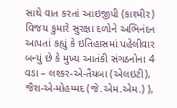સાથે વાત કરતાં આઇજીપી (કાશ્મીર) વિજય કુમારે સુરક્ષા દળોને અભિનંદન આપતાં કહ્યું કે ઇતિહાસમાં પહેલીવાર બન્યું છે કે મુખ્ય આતંકી સંગઠનોના 4 વડા – લશ્કર-એ-તૈયબા (એલઇટી), જૈશ-એ-મોહમ્મદ (જે.એમ.એમ.) ),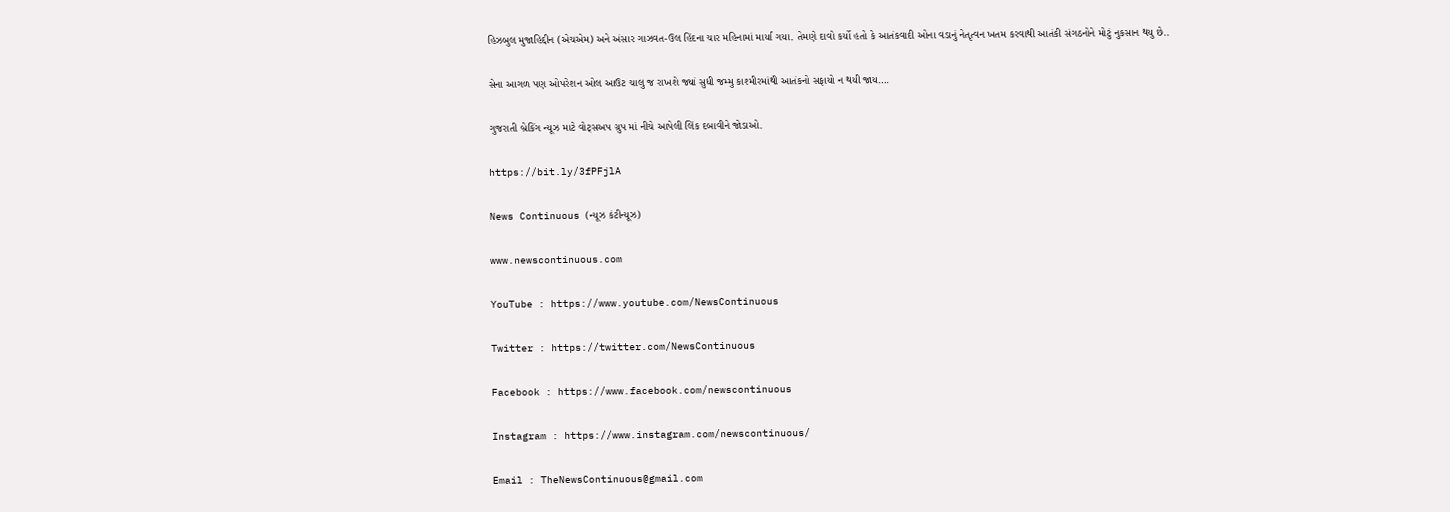હિઝબુલ મુજાહિદ્દીન (એચએમ) અને અંસાર ગાઝવત-ઉલ હિંદના ચાર મહિનામાં માર્યા ગયા. તેમણે દાવો કર્યો હતો કે આતંકવાદી ઓના વડાનું નેતૃત્વન ખતમ કરવાથી આતંકી સંગઠનોને મોટું નુકસાન થયુ છે..

સેના આગળ પણ ઓપરેશન ઓલ આઉટ ચાલુ જ રાખશે જ્યાં સુધી જમ્મુ કાશ્મીરમાંથી આતંકનો સફાયો ન થયી જાય….

ગુજરાતી બ્રેકિંગ ન્યૂઝ માટે વોટ્સઅપ ગ્રુપ માં નીચે આપેલી લિંક દબાવીને જોડાઓ.

https://bit.ly/3fPFjlA

News Continuous (ન્યૂઝ કંટીન્યૂઝ)

www.newscontinuous.com

YouTube : https://www.youtube.com/NewsContinuous

Twitter : https://twitter.com/NewsContinuous

Facebook : https://www.facebook.com/newscontinuous

Instagram : https://www.instagram.com/newscontinuous/

Email : TheNewsContinuous@gmail.com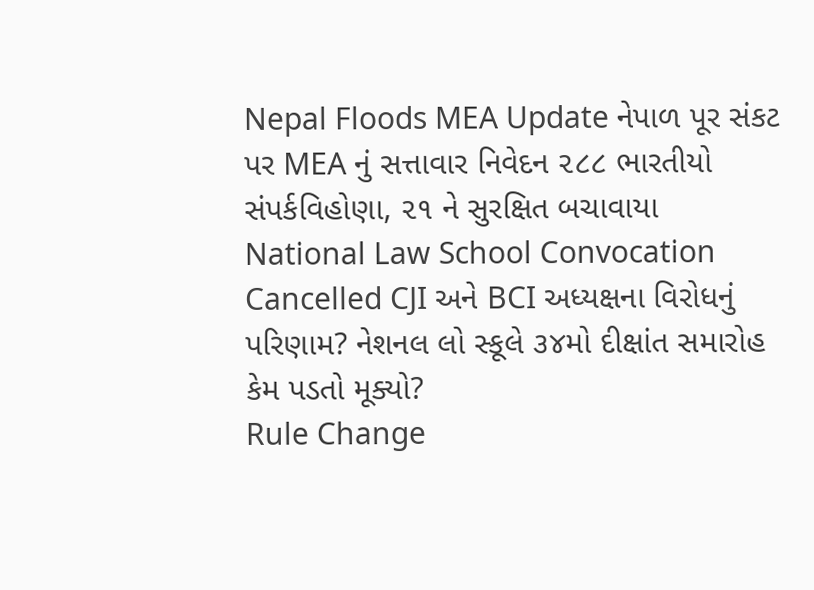Nepal Floods MEA Update નેપાળ પૂર સંકટ પર MEA નું સત્તાવાર નિવેદન ૨૮૮ ભારતીયો સંપર્કવિહોણા, ૨૧ ને સુરક્ષિત બચાવાયા
National Law School Convocation Cancelled CJI અને BCI અધ્યક્ષના વિરોધનું પરિણામ? નેશનલ લો સ્કૂલે ૩૪મો દીક્ષાંત સમારોહ કેમ પડતો મૂક્યો?
Rule Change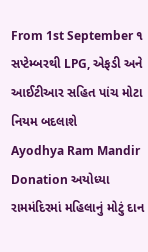From 1st September ૧ સપ્ટેમ્બરથી LPG, એફડી અને આઈટીઆર સહિત પાંચ મોટા નિયમ બદલાશે
Ayodhya Ram Mandir Donation અયોધ્યા રામમંદિરમાં મહિલાનું મોટું દાન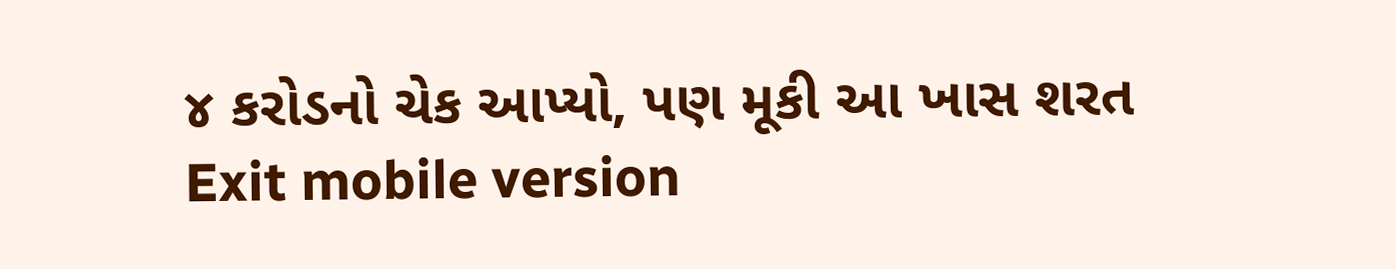૪ કરોડનો ચેક આપ્યો, પણ મૂકી આ ખાસ શરત
Exit mobile version